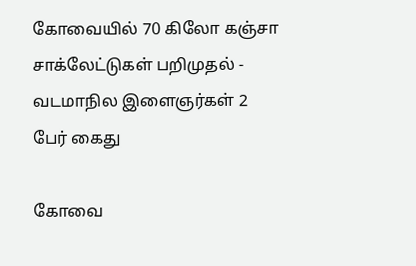கோவையில் 70 கிலோ கஞ்சா சாக்லேட்டுகள் பறிமுதல் - வடமாநில இளைஞர்கள் 2 பேர் கைது

கோவை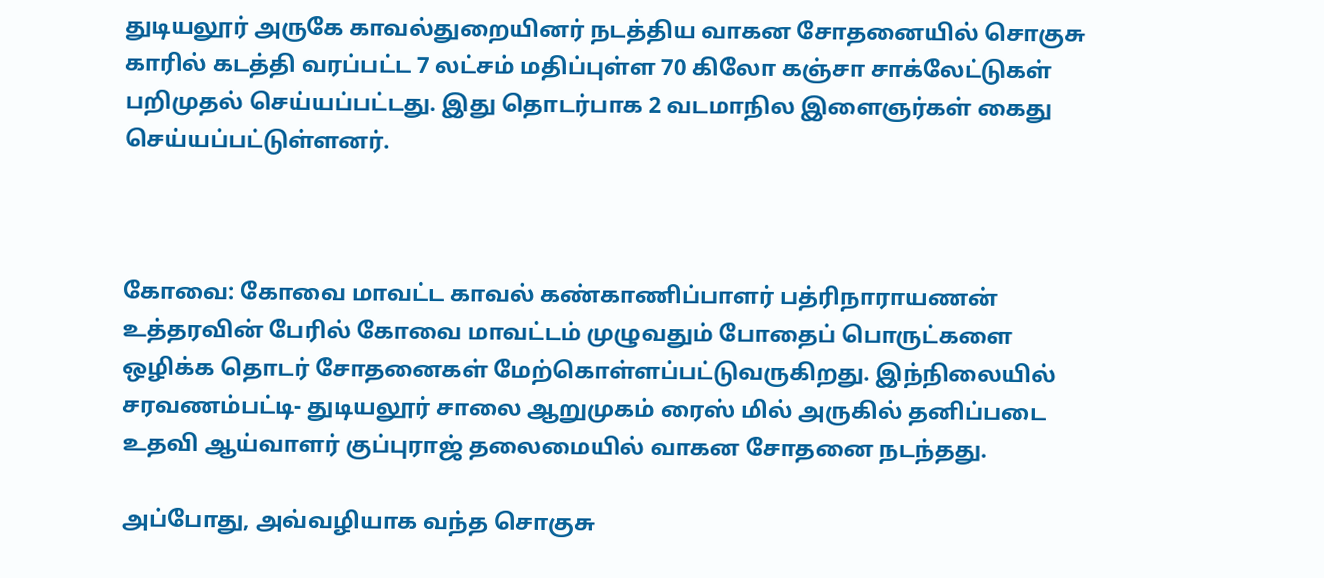துடியலூர் அருகே காவல்துறையினர் நடத்திய வாகன சோதனையில் சொகுசு காரில் கடத்தி வரப்பட்ட 7 லட்சம் மதிப்புள்ள 70 கிலோ கஞ்சா சாக்லேட்டுகள் பறிமுதல் செய்யப்பட்டது. இது தொடர்பாக 2 வடமாநில இளைஞர்கள் கைது செய்யப்பட்டுள்ளனர்.



கோவை: கோவை மாவட்ட காவல் கண்காணிப்பாளர் பத்ரிநாராயணன் உத்தரவின் பேரில் கோவை மாவட்டம் முழுவதும் போதைப் பொருட்களை ஒழிக்க தொடர் சோதனைகள் மேற்கொள்ளப்பட்டுவருகிறது. இந்நிலையில் சரவணம்பட்டி- துடியலூர் சாலை ஆறுமுகம் ரைஸ் மில் அருகில் தனிப்படை உதவி ஆய்வாளர் குப்புராஜ் தலைமையில் வாகன சோதனை நடந்தது.

அப்போது, அவ்வழியாக வந்த சொகுசு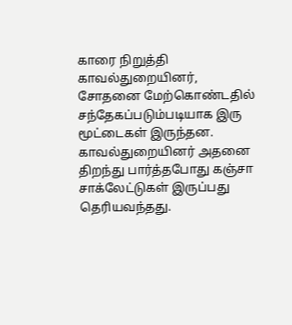காரை நிறுத்தி காவல்துறையினர், சோதனை மேற்கொண்டதில் சந்தேகப்படும்படியாக இரு மூட்டைகள் இருந்தன. காவல்துறையினர் அதனை திறந்து பார்த்தபோது கஞ்சா சாக்லேட்டுகள் இருப்பது தெரியவந்தது.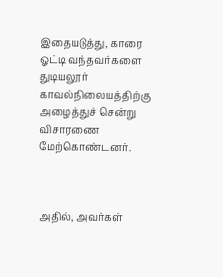இதையடுத்து, காரை ஓட்டி வந்தவர்களை துடியலூர் காவல்நிலையத்திற்கு அழைத்துச் சென்று விசாரணை மேற்கொண்டனர்.



அதில், அவர்கள்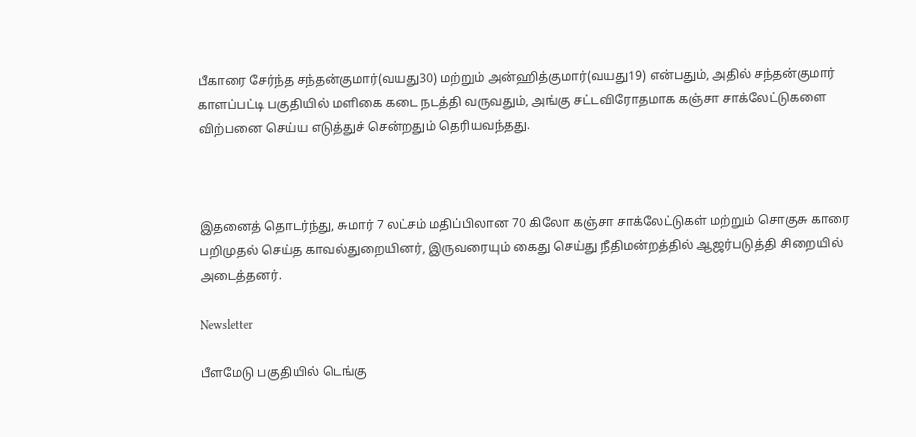பீகாரை சேர்ந்த சந்தன்குமார்(வயது30) மற்றும் அன்ஹித்குமார்(வயது19) என்பதும், அதில் சந்தன்குமார் காளப்பட்டி பகுதியில் மளிகை கடை நடத்தி வருவதும், அங்கு சட்டவிரோதமாக கஞ்சா சாக்லேட்டுகளை விற்பனை செய்ய எடுத்துச் சென்றதும் தெரியவந்தது.



இதனைத் தொடர்ந்து, சுமார் 7 லட்சம் மதிப்பிலான 70 கிலோ கஞ்சா சாக்லேட்டுகள் மற்றும் சொகுசு காரை பறிமுதல் செய்த காவல்துறையினர், இருவரையும் கைது செய்து நீதிமன்றத்தில் ஆஜர்படுத்தி சிறையில் அடைத்தனர்.

Newsletter

பீளமேடு பகுதியில் டெங்கு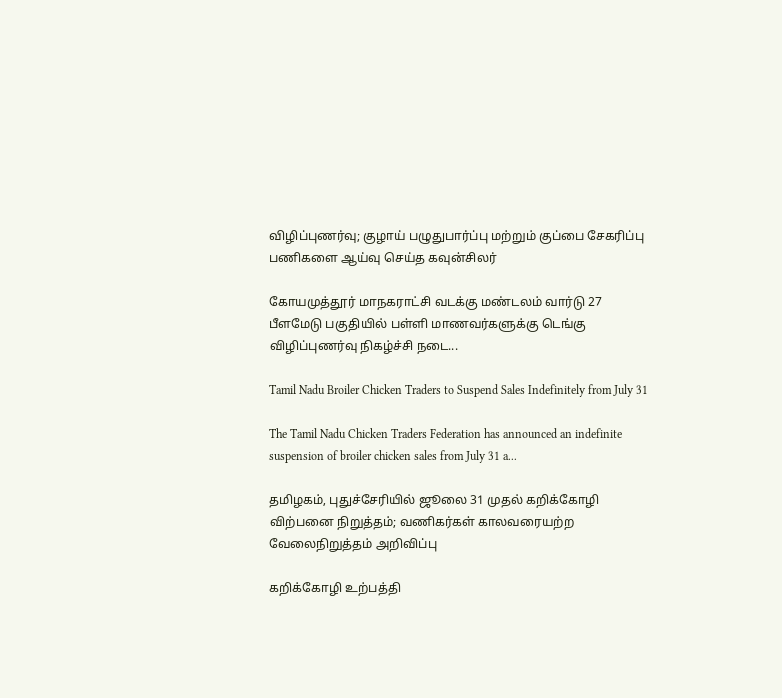விழிப்புணர்வு; குழாய் பழுதுபார்ப்பு மற்றும் குப்பை சேகரிப்பு பணிகளை ஆய்வு செய்த கவுன்சிலர்

கோயமுத்தூர் மாநகராட்சி வடக்கு மண்டலம் வார்டு 27 பீளமேடு பகுதியில் பள்ளி மாணவர்களுக்கு டெங்கு விழிப்புணர்வு நிகழ்ச்சி நடை...

Tamil Nadu Broiler Chicken Traders to Suspend Sales Indefinitely from July 31

The Tamil Nadu Chicken Traders Federation has announced an indefinite suspension of broiler chicken sales from July 31 a...

தமிழகம், புதுச்சேரியில் ஜூலை 31 முதல் கறிக்கோழி விற்பனை நிறுத்தம்; வணிகர்கள் காலவரையற்ற வேலைநிறுத்தம் அறிவிப்பு

கறிக்கோழி உற்பத்தி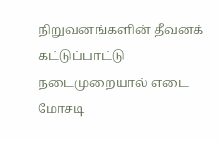நிறுவனங்களின் தீவனக் கட்டுப்பாட்டு நடைமுறையால் எடை மோசடி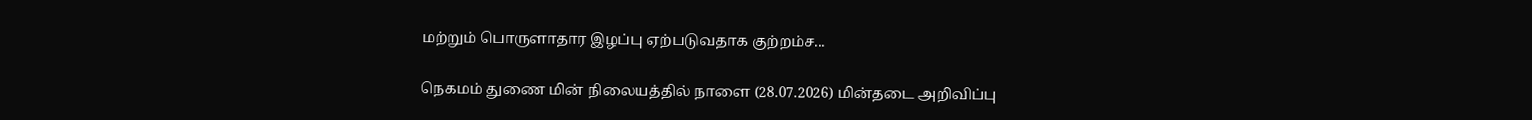மற்றும் பொருளாதார இழப்பு ஏற்படுவதாக குற்றம்ச...

நெகமம் துணை மின் நிலையத்தில் நாளை (28.07.2026) மின்தடை அறிவிப்பு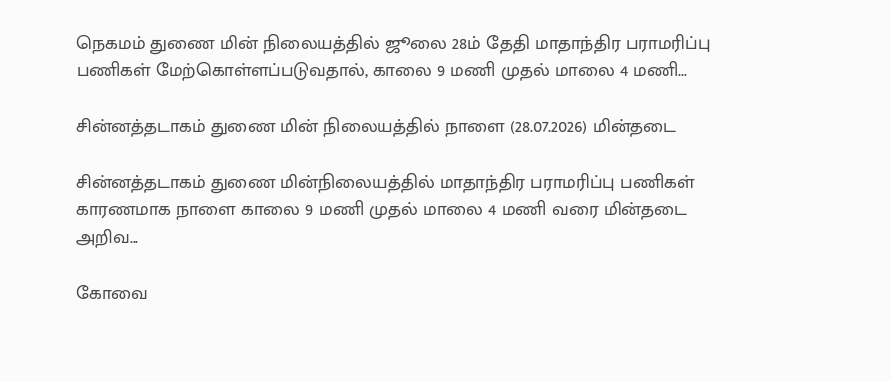நெகமம் துணை மின் நிலையத்தில் ஜூலை 28ம் தேதி மாதாந்திர பராமரிப்பு பணிகள் மேற்கொள்ளப்படுவதால், காலை 9 மணி முதல் மாலை 4 மணி...

சின்னத்தடாகம் துணை மின் நிலையத்தில் நாளை (28.07.2026) மின்தடை

சின்னத்தடாகம் துணை மின்நிலையத்தில் மாதாந்திர பராமரிப்பு பணிகள் காரணமாக நாளை காலை 9 மணி முதல் மாலை 4 மணி வரை மின்தடை அறிவ...

கோவை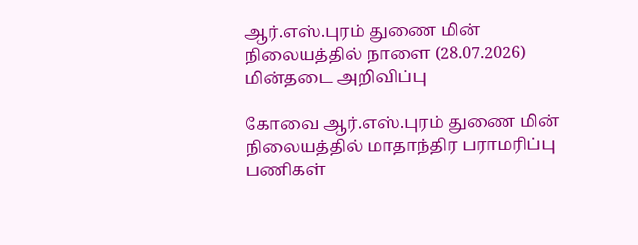ஆர்.எஸ்.புரம் துணை மின் நிலையத்தில் நாளை (28.07.2026) மின்தடை அறிவிப்பு

கோவை ஆர்.எஸ்.புரம் துணை மின் நிலையத்தில் மாதாந்திர பராமரிப்பு பணிகள்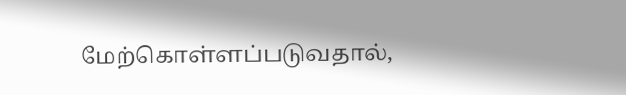மேற்கொள்ளப்படுவதால்,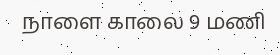நாளை காலை 9 மணி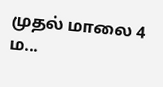முதல் மாலை 4 ம...